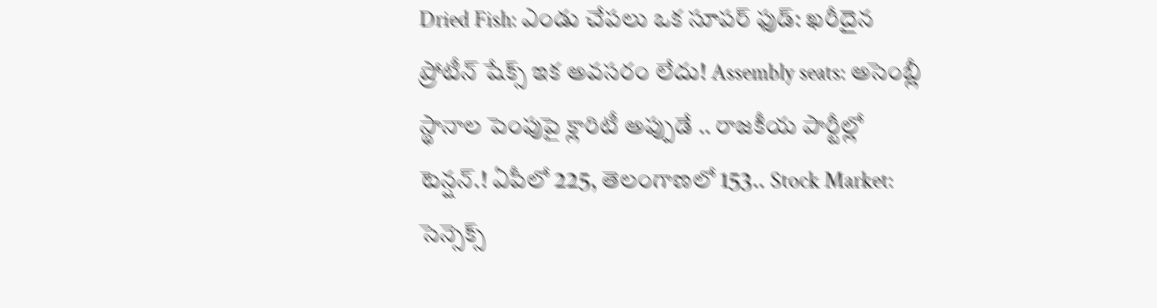Dried Fish: ఎండు చేపలు ఒక సూపర్ ఫుడ్: ఖరీదైన ప్రోటీన్ షేక్స్ ఇక అవసరం లేదు! Assembly seats: అసెంబ్లీ స్థానాల పెంపుపై క్లారిటీ అప్పుడే .. రాజకీయ పార్టీల్లో టెన్షన్.! ఏపీలో 225, తెలంగాణలో 153.. Stock Market: సెన్సెక్స్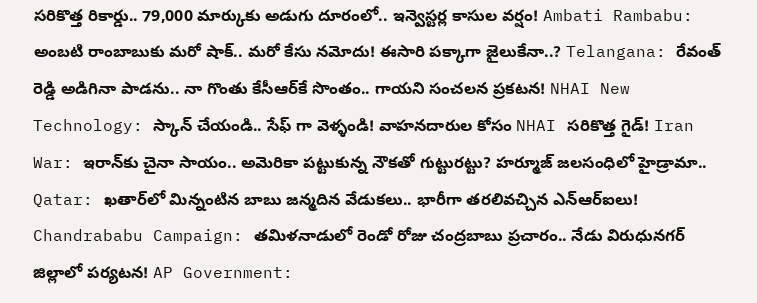సరికొత్త రికార్డు.. 79,000 మార్కుకు అడుగు దూరంలో.. ఇన్వెస్టర్ల కాసుల వర్షం! Ambati Rambabu: అంబటి రాంబాబుకు మరో షాక్.. మరో కేసు నమోదు! ఈసారి పక్కాగా జైలుకేనా..? Telangana: రేవంత్ రెడ్డి అడిగినా పాడను.. నా గొంతు కేసీఆర్‌కే సొంతం.. గాయని సంచలన ప్రకటన! NHAI New Technology: స్కాన్ చేయండి.. సేఫ్ గా వెళ్ళండి! వాహనదారుల కోసం NHAI సరికొత్త గైడ్! Iran War: ఇరాన్‌కు చైనా సాయం.. అమెరికా పట్టుకున్న నౌకతో గుట్టురట్టు? హర్మూజ్ జలసంధిలో హైడ్రామా.. Qatar: ఖతార్‌లో మిన్నంటిన బాబు జన్మదిన వేడుకలు.. భారీగా తరలివచ్చిన ఎన్‌ఆర్‌ఐలు! Chandrababu Campaign: తమిళనాడులో రెండో రోజు చంద్రబాబు ప్రచారం.. నేడు విరుధునగర్ జిల్లాలో పర్యటన! AP Government: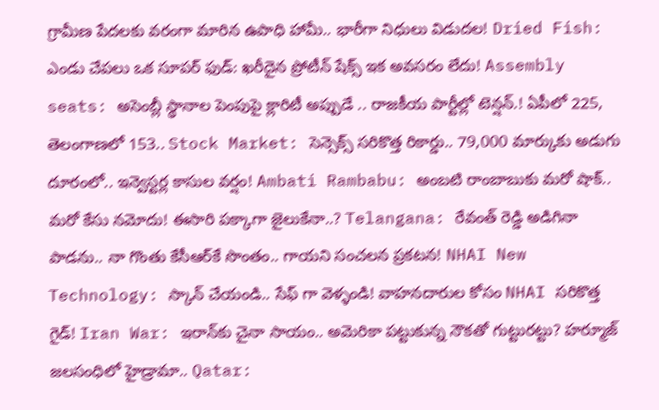గ్రామీణ పేదలకు వరంగా మారిన ఉపాధి హామీ.. భారీగా నిధులు విడుదల! Dried Fish: ఎండు చేపలు ఒక సూపర్ ఫుడ్: ఖరీదైన ప్రోటీన్ షేక్స్ ఇక అవసరం లేదు! Assembly seats: అసెంబ్లీ స్థానాల పెంపుపై క్లారిటీ అప్పుడే .. రాజకీయ పార్టీల్లో టెన్షన్.! ఏపీలో 225, తెలంగాణలో 153.. Stock Market: సెన్సెక్స్ సరికొత్త రికార్డు.. 79,000 మార్కుకు అడుగు దూరంలో.. ఇన్వెస్టర్ల కాసుల వర్షం! Ambati Rambabu: అంబటి రాంబాబుకు మరో షాక్.. మరో కేసు నమోదు! ఈసారి పక్కాగా జైలుకేనా..? Telangana: రేవంత్ రెడ్డి అడిగినా పాడను.. నా గొంతు కేసీఆర్‌కే సొంతం.. గాయని సంచలన ప్రకటన! NHAI New Technology: స్కాన్ చేయండి.. సేఫ్ గా వెళ్ళండి! వాహనదారుల కోసం NHAI సరికొత్త గైడ్! Iran War: ఇరాన్‌కు చైనా సాయం.. అమెరికా పట్టుకున్న నౌకతో గుట్టురట్టు? హర్మూజ్ జలసంధిలో హైడ్రామా.. Qatar: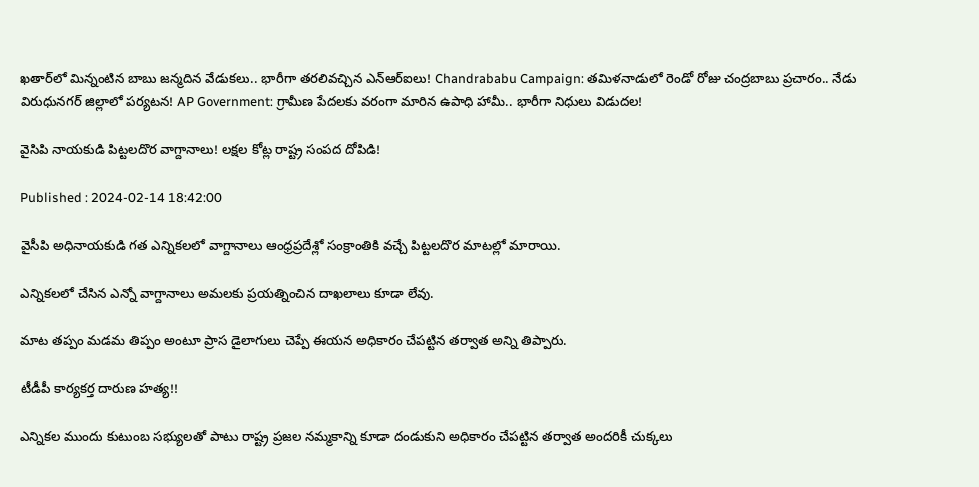ఖతార్‌లో మిన్నంటిన బాబు జన్మదిన వేడుకలు.. భారీగా తరలివచ్చిన ఎన్‌ఆర్‌ఐలు! Chandrababu Campaign: తమిళనాడులో రెండో రోజు చంద్రబాబు ప్రచారం.. నేడు విరుధునగర్ జిల్లాలో పర్యటన! AP Government: గ్రామీణ పేదలకు వరంగా మారిన ఉపాధి హామీ.. భారీగా నిధులు విడుదల!

వైసిపి నాయకుడి పిట్టలదొర వాగ్దానాలు! లక్షల కోట్ల రాష్ట్ర సంపద దోపిడి!

Published : 2024-02-14 18:42:00

వైసీపి అధినాయకుడి గత ఎన్నికలలో వాగ్దానాలు ఆంధ్రప్రదేశ్లో సంక్రాంతికి వచ్చే పిట్టలదొర మాటల్లో మారాయి.

ఎన్నికలలో చేసిన ఎన్నో వాగ్దానాలు అమలకు ప్రయత్నించిన దాఖలాలు కూడా లేవు.

మాట తప్పం మడమ తిప్పం అంటూ ప్రాస డైలాగులు చెప్పే ఈయన అధికారం చేపట్టిన తర్వాత అన్ని తిప్పారు.

టీడీపీ కార్యకర్త దారుణ హత్య!!

ఎన్నికల ముందు కుటుంబ సభ్యులతో పాటు రాష్ట్ర ప్రజల నమ్మకాన్ని కూడా దండుకుని అధికారం చేపట్టిన తర్వాత అందరికీ చుక్కలు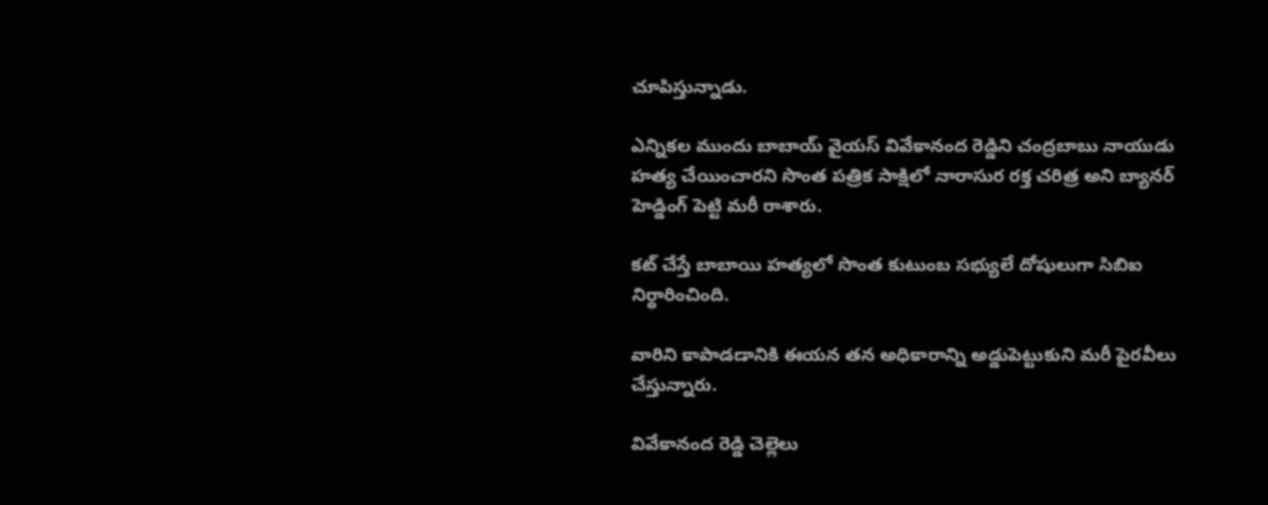చూపిస్తున్నాడు.

ఎన్నికల ముందు బాబాయ్ వైయస్ వివేకానంద రెడ్డిని చంద్రబాబు నాయుడు హత్య చేయించారని సొంత పత్రిక సాక్షిలో నారాసుర రక్త చరిత్ర అని బ్యానర్ హెడ్డింగ్ పెట్టి మరీ రాశారు.

కట్ చేస్తే బాబాయి హత్యలో సొంత కుటుంబ సభ్యులే దోషులుగా సిబిఐ నిర్ధారించింది.

వారిని కాపాడడానికి ఈయన తన అధికారాన్ని అడ్డుపెట్టుకుని మరీ పైరవీలు చేస్తున్నారు.

వివేకానంద రెడ్డి చెల్లెలు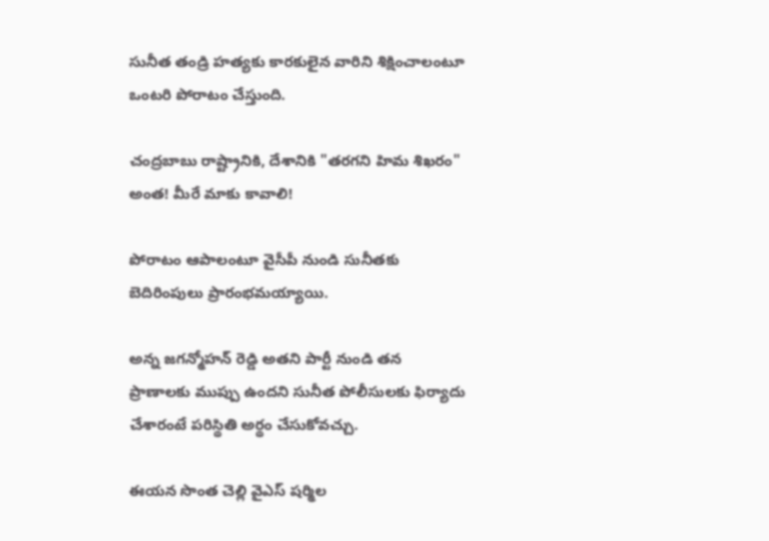సునీత తండ్రి హత్యకు కారకులైన వారిని శిక్షించాలంటూ ఒంటరి పోరాటం చేస్తుంది.

చంద్రబాబు రాష్ట్రానికి, దేశానికి "తరగని హిమ శిఖరం" అంత! మీరే మాకు కావాలి!

పోరాటం ఆపాలంటూ వైసీపీ నుండి సునీతకు బెదిరింపులు ప్రారంభమయ్యాయి.

అన్న జగన్మోహన్ రెడ్డి అతని పార్టీ నుండి తన ప్రాణాలకు ముప్పు ఉందని సునీత పోలీసులకు ఫిర్యాదు చేశారంటే పరిస్థితి అర్థం చేసుకోవచ్చు.

ఈయన సొంత చెల్లి వైఎస్ షర్మిల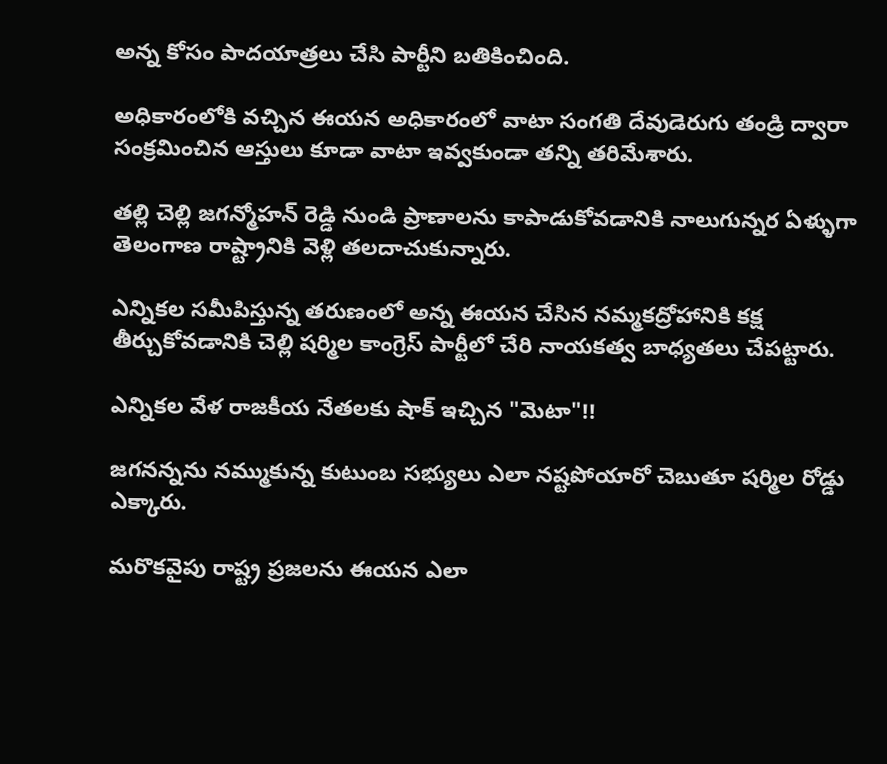అన్న కోసం పాదయాత్రలు చేసి పార్టీని బతికించింది.

అధికారంలోకి వచ్చిన ఈయన అధికారంలో వాటా సంగతి దేవుడెరుగు తండ్రి ద్వారా సంక్రమించిన ఆస్తులు కూడా వాటా ఇవ్వకుండా తన్ని తరిమేశారు.

తల్లి చెల్లి జగన్మోహన్ రెడ్డి నుండి ప్రాణాలను కాపాడుకోవడానికి నాలుగున్నర ఏళ్ళుగా తెలంగాణ రాష్ట్రానికి వెళ్లి తలదాచుకున్నారు.

ఎన్నికల సమీపిస్తున్న తరుణంలో అన్న ఈయన చేసిన నమ్మకద్రోహానికి కక్ష తీర్చుకోవడానికి చెల్లి షర్మిల కాంగ్రెస్ పార్టీలో చేరి నాయకత్వ బాధ్యతలు చేపట్టారు.

ఎన్నికల వేళ రాజకీయ నేతలకు షాక్ ఇచ్చిన "మెటా"!!

జగనన్నను నమ్ముకున్న కుటుంబ సభ్యులు ఎలా నష్టపోయారో చెబుతూ షర్మిల రోడ్డు ఎక్కారు.

మరొకవైపు రాష్ట్ర ప్రజలను ఈయన ఎలా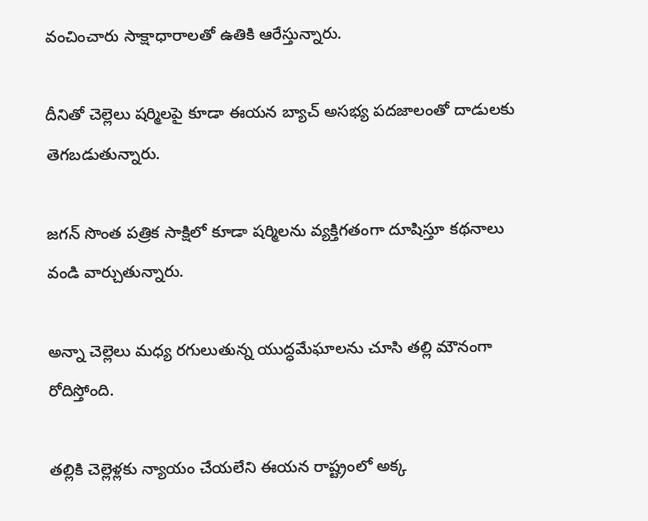వంచించారు సాక్షాధారాలతో ఉతికి ఆరేస్తున్నారు.

దీనితో చెల్లెలు షర్మిలపై కూడా ఈయన బ్యాచ్ అసభ్య పదజాలంతో దాడులకు తెగబడుతున్నారు.

జగన్ సొంత పత్రిక సాక్షిలో కూడా షర్మిలను వ్యక్తిగతంగా దూషిస్తూ కథనాలు వండి వార్చుతున్నారు.

అన్నా చెల్లెలు మధ్య రగులుతున్న యుద్ధమేఘాలను చూసి తల్లి మౌనంగా రోదిస్తోంది.

తల్లికి చెల్లెళ్లకు న్యాయం చేయలేని ఈయన రాష్ట్రంలో అక్క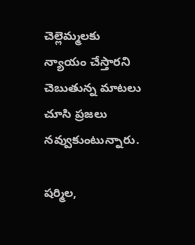చెల్లెమ్మలకు న్యాయం చేస్తారని చెబుతున్న మాటలు చూసి ప్రజలు నవ్వుకుంటున్నారు.

షర్మిల,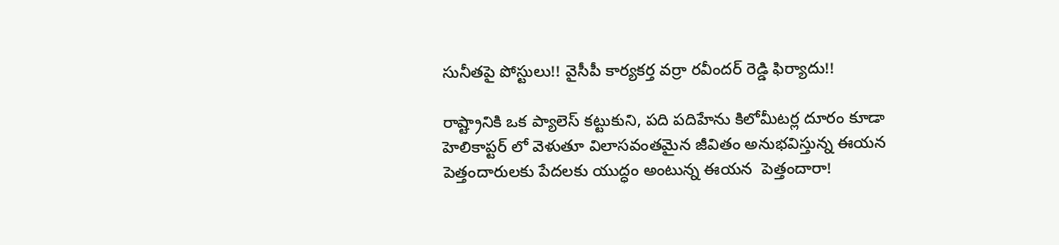సునీతపై పోస్టులు!! వైసీపీ కార్యకర్త వర్రా రవీందర్ రెడ్డి ఫిర్యాదు!!

రాష్ట్రానికి ఒక ప్యాలెస్ కట్టుకుని, పది పదిహేను కిలోమీటర్ల దూరం కూడా హెలికాప్టర్ లో వెళుతూ విలాసవంతమైన జీవితం అనుభవిస్తున్న ఈయన పెత్తందారులకు పేదలకు యుద్ధం అంటున్న ఈయన  పెత్తందారా!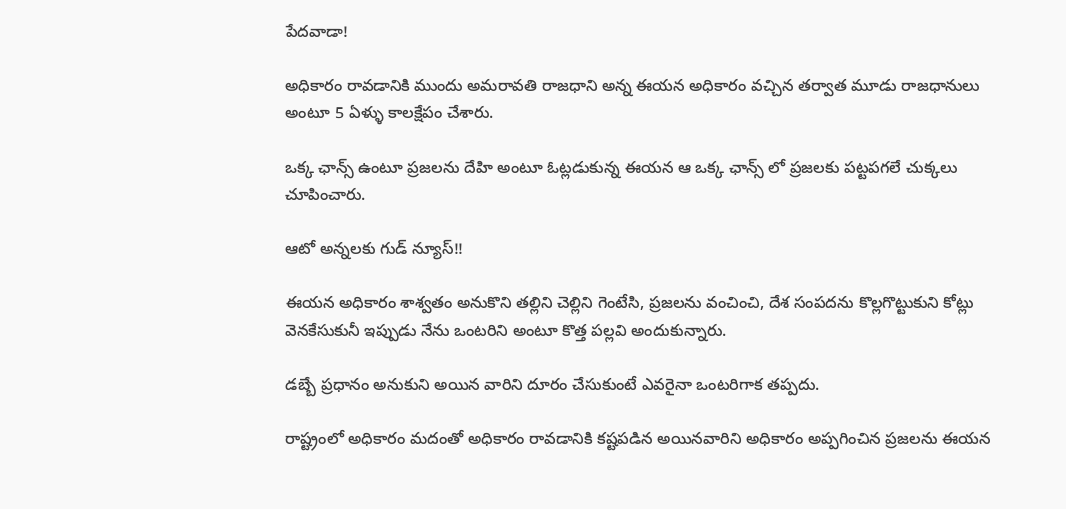పేదవాడా!

అధికారం రావడానికి ముందు అమరావతి రాజధాని అన్న ఈయన అధికారం వచ్చిన తర్వాత మూడు రాజధానులు అంటూ 5 ఏళ్ళు కాలక్షేపం చేశారు.

ఒక్క ఛాన్స్ ఉంటూ ప్రజలను దేహి అంటూ ఓట్లడుకున్న ఈయన ఆ ఒక్క ఛాన్స్ లో ప్రజలకు పట్టపగలే చుక్కలు చూపించారు.

ఆటో అన్నలకు గుడ్ న్యూస్!!

ఈయన అధికారం శాశ్వతం అనుకొని తల్లిని చెల్లిని గెంటేసి, ప్రజలను వంచించి, దేశ సంపదను కొల్లగొట్టుకుని కోట్లు వెనకేసుకునీ ఇప్పుడు నేను ఒంటరిని అంటూ కొత్త పల్లవి అందుకున్నారు.

డబ్బే ప్రధానం అనుకుని అయిన వారిని దూరం చేసుకుంటే ఎవరైనా ఒంటరిగాక తప్పదు.

రాష్ట్రంలో అధికారం మదంతో అధికారం రావడానికి కష్టపడిన అయినవారిని అధికారం అప్పగించిన ప్రజలను ఈయన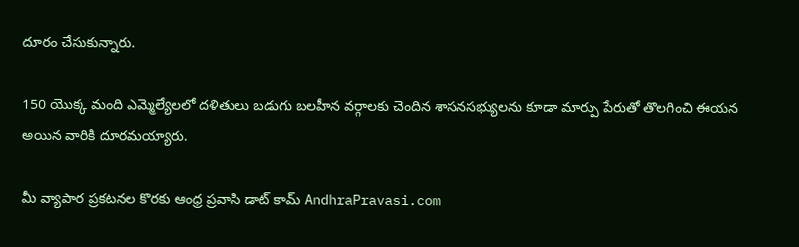దూరం చేసుకున్నారు.

150 యొక్క మంది ఎమ్మెల్యేలలో దళితులు బడుగు బలహీన వర్గాలకు చెందిన శాసనసభ్యులను కూడా మార్పు పేరుతో తొలగించి ఈయన అయిన వారికి దూరమయ్యారు.

మీ వ్యాపార ప్రకటనల కొరకు ఆంధ్ర ప్రవాసి డాట్ కామ్ AndhraPravasi.com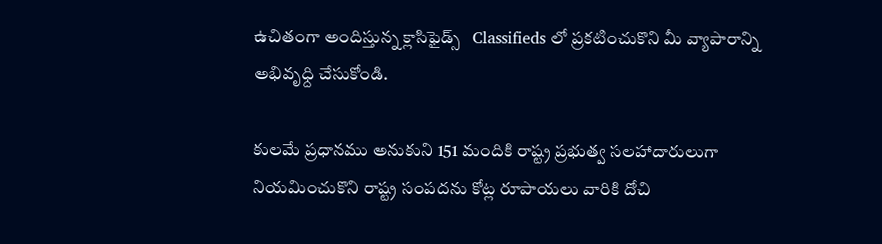ఉచితంగా అందిస్తున్న క్లాసిఫైడ్స్   Classifieds లో ప్రకటించుకొని మీ వ్యాపారాన్ని అభివృధ్ది చేసుకోండి.

కులమే ప్రధానము అనుకుని 151 మందికి రాష్ట్ర ప్రభుత్వ సలహాదారులుగా నియమించుకొని రాష్ట్ర సంపదను కోట్ల రూపాయలు వారికి దోచి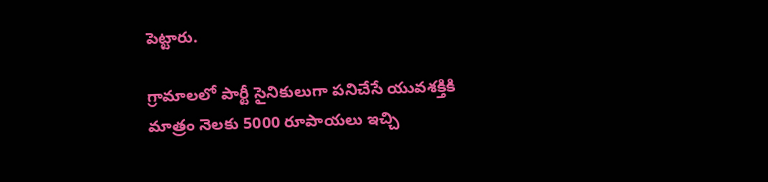పెట్టారు.

గ్రామాలలో పార్టీ సైనికులుగా పనిచేసే యువశక్తికి మాత్రం నెలకు 5000 రూపాయలు ఇచ్చి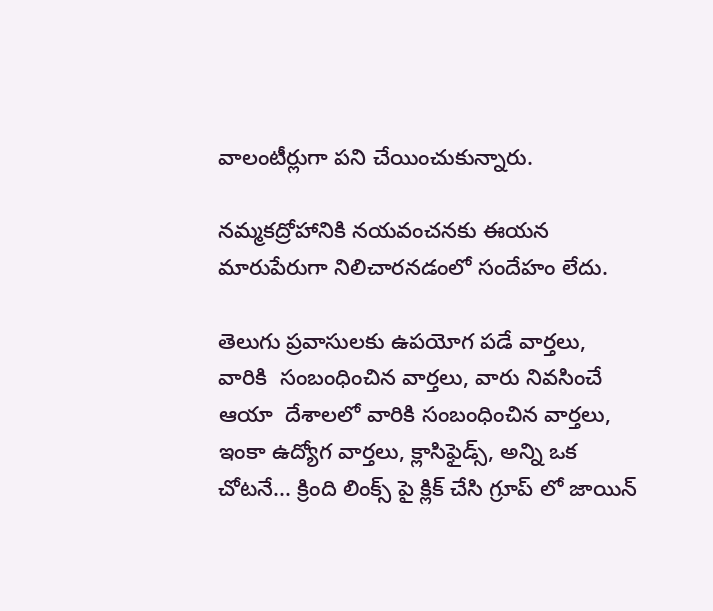వాలంటీర్లుగా పని చేయించుకున్నారు.

నమ్మకద్రోహానికి నయవంచనకు ఈయన మారుపేరుగా నిలిచారనడంలో సందేహం లేదు.

తెలుగు ప్రవాసులకు ఉపయోగ పడే వార్తలు, వారికి  సంబంధించిన వార్తలు, వారు నివసించే ఆయా  దేశాలలో వారికి సంబంధించిన వార్తలు, ఇంకా ఉద్యోగ వార్తలు, క్లాసిఫైడ్స్, అన్ని ఒక చోటనే... క్రింది లింక్స్ పై క్లిక్ చేసి గ్రూప్ లో జాయిన్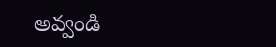అవ్వండి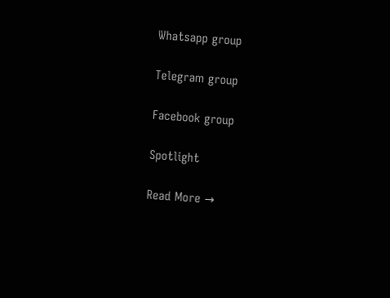Whatsapp group

Telegram group

Facebook group

Spotlight

Read More →